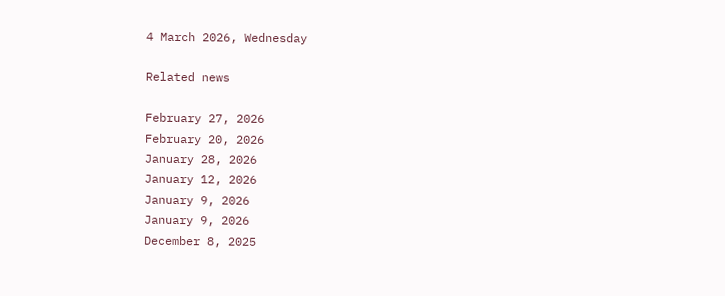4 March 2026, Wednesday

Related news

February 27, 2026
February 20, 2026
January 28, 2026
January 12, 2026
January 9, 2026
January 9, 2026
December 8, 2025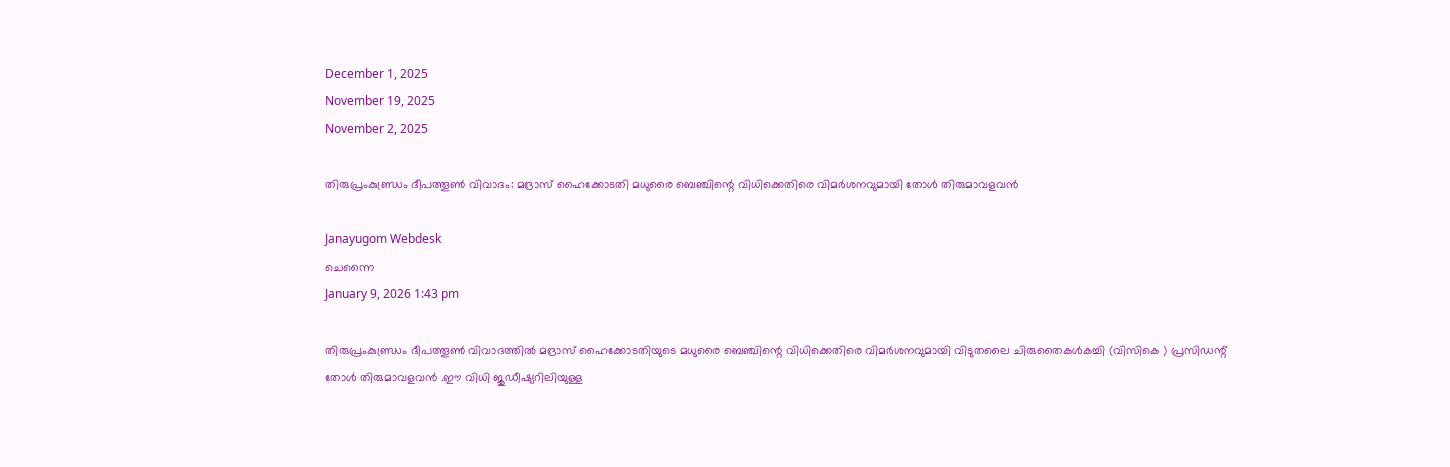December 1, 2025
November 19, 2025
November 2, 2025

തിരുപ്രംകുണ്ഡ്രം ദീപത്തൂണ്‍ വിവാദം: മദ്രാസ് ഹൈക്കോടതി മധുരൈ ബെഞ്ചിന്റെ വിധിക്കെതിരെ വിമര്‍ശനവുമായി തോള്‍ തിരുമാവളവന്‍

Janayugom Webdesk
ചെന്നൈ
January 9, 2026 1:43 pm

തിരുപ്രംകുണ്ഡ്രം ദീപത്തൂണ്‍ വിവാദത്തില്‍ മദ്രാസ് ഹൈക്കോടതിയുടെ മധുരൈ ബെഞ്ചിന്റെ വിധിക്കെതിരെ വിമര്‍ശനവുമായി വിടുതലൈ ചിരുതൈകള്‍കച്ചി (വിസികെ ) പ്രസിഡന്റ് തോള്‍ തിരുമാവളവന്‍ .ഈ വിധി ജുഡീഷ്യറിലിയുള്ള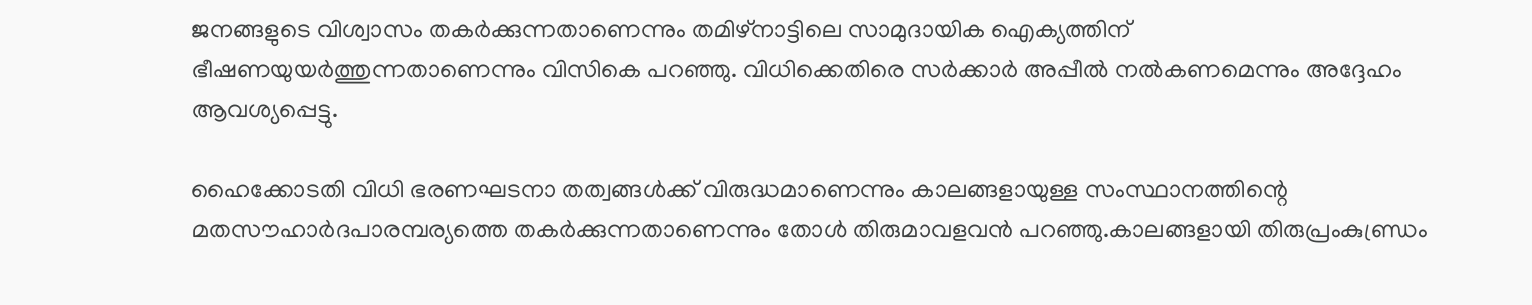ജനങ്ങളുടെ വിശ്വാസം തകര്‍ക്കുന്നതാണെന്നും തമിഴ്‌നാട്ടിലെ സാമുദായിക ഐക്യത്തിന് ഭീഷണയുയര്‍ത്തുന്നതാണെന്നും വിസികെ പറഞ്ഞു. വിധിക്കെതിരെ സര്‍ക്കാര്‍ അപ്പീല്‍ നല്‍കണമെന്നും അദ്ദേഹം ആവശ്യപ്പെട്ടു.

ഹൈക്കോടതി വിധി ഭരണഘടനാ തത്വങ്ങള്‍ക്ക് വിരുദ്ധമാണെന്നും കാലങ്ങളായുള്ള സംസ്ഥാനത്തിന്റെ മതസൗഹാര്‍ദപാരമ്പര്യത്തെ തകര്‍ക്കുന്നതാണെന്നും തോള്‍ തിരുമാവളവന്‍ പറഞ്ഞു.കാലങ്ങളായി തിരുപ്രംകുണ്ഡ്രം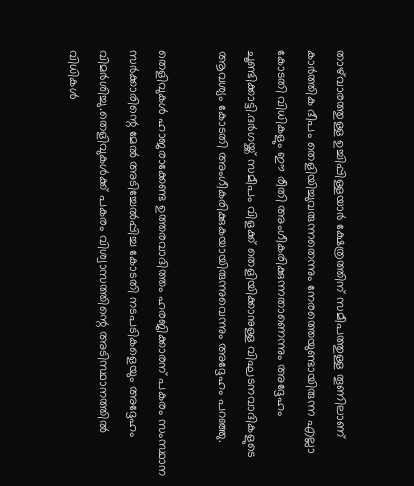താഴ്‌വാരത്തുള്ള ഉച്ചിപ്പിള്ളയാര്‍ ക്ഷേത്രത്തിന് സമീപത്തുള്ള തൂണിലാണ് കാര്‍ത്തിക ദീപം തെളിയിച്ചുവരുന്നതെന്നും നേരത്തെയുണ്ടായിരുന്ന എല്ലാ കോടതി വിധികളും ഈ രീതി അംഗീകരിക്കുന്നതാണെന്നും അദ്ദേഹം ചൂണ്ടിക്കാട്ടി.ദര്‍ഗയ്ക്ക് സമീപം വിളക്ക് തെളിയിക്കാനുള്ള വിഘടനവാദികളുടെ ആവശ്യം കോടതി അംഗീകരിക്കുകയായിരുന്നുവെന്നും അദ്ദേഹം പറഞ്ഞു.

തെളിവുകള്‍ ഹാജരാക്കേണ്ട ഉത്തരവാദിത്തം ഹരജിക്കാരന് പകരം സംസ്ഥാന സര്‍ക്കാരിന്റെ മേല്‍ അടിച്ചേല്‍പ്പിച്ച കോടതി നടപടികളെയും അദ്ദേഹം വിമര്‍ശിച്ചു.തെളിവുകള്‍ക്ക് പകരം വിശ്വാസത്തിന്റെ അടിസ്ഥാനത്തില്‍ വിധികള്‍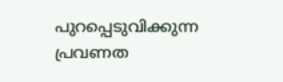പുറപ്പെടുവിക്കുന്ന പ്രവണത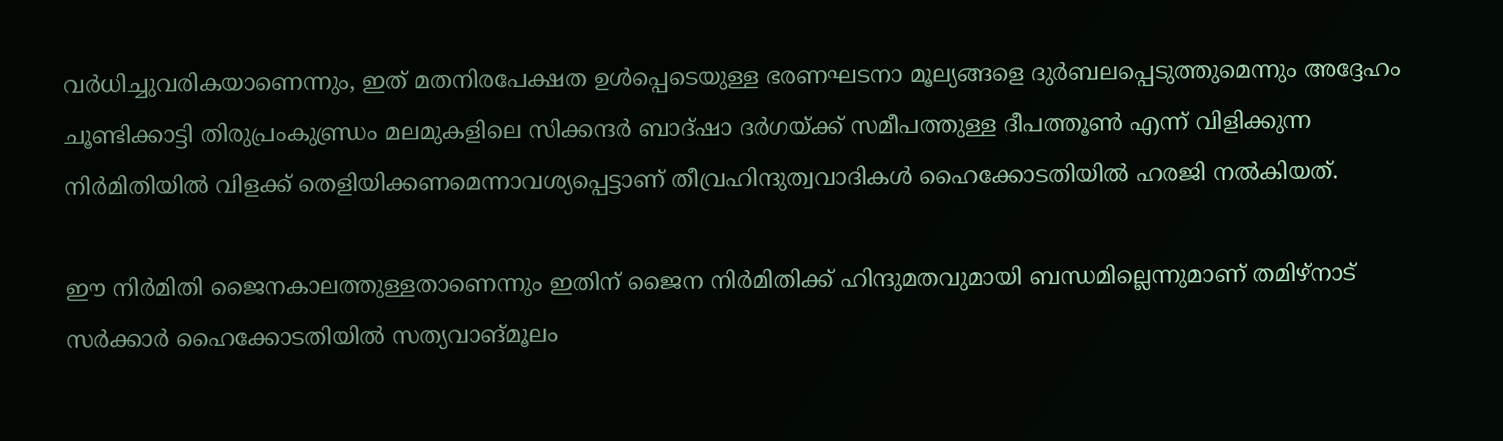വര്‍ധിച്ചുവരികയാണെന്നും, ഇത് മതനിരപേക്ഷത ഉള്‍പ്പെടെയുള്ള ഭരണഘടനാ മൂല്യങ്ങളെ ദുര്‍ബലപ്പെടുത്തുമെന്നും അദ്ദേഹം ചൂണ്ടിക്കാട്ടി തിരുപ്രംകുണ്ഡ്രം മലമുകളിലെ സിക്കന്ദര്‍ ബാദ്ഷാ ദര്‍ഗയ്ക്ക് സമീപത്തുള്ള ദീപത്തൂണ്‍ എന്ന് വിളിക്കുന്ന നിര്‍മിതിയില്‍ വിളക്ക് തെളിയിക്കണമെന്നാവശ്യപ്പെട്ടാണ് തീവ്രഹിന്ദുത്വവാദികള്‍ ഹൈക്കോടതിയില്‍ ഹരജി നല്‍കിയത്.

ഈ നിര്‍മിതി ജൈനകാലത്തുള്ളതാണെന്നും ഇതിന് ജൈന നിര്‍മിതിക്ക് ഹിന്ദുമതവുമായി ബന്ധമില്ലെന്നുമാണ് തമിഴ്‌നാട് സര്‍ക്കാര്‍ ഹൈക്കോടതിയില്‍ സത്യവാങ്മൂലം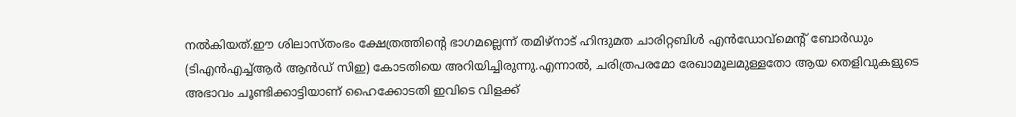നല്‍കിയത്.ഈ ശിലാസ്തംഭം ക്ഷേത്രത്തിന്റെ ഭാഗമല്ലെന്ന് തമിഴ്‌നാട് ഹിന്ദുമത ചാരിറ്റബിള്‍ എന്‍ഡോവ്‌മെന്റ് ബോര്‍ഡും (ടിഎന്‍എച്ച്ആര്‍ ആന്‍ഡ് സിഇ) കോടതിയെ അറിയിച്ചിരുന്നു.എന്നാല്‍, ചരിത്രപരമോ രേഖാമൂലമുള്ളതോ ആയ തെളിവുകളുടെ അഭാവം ചൂണ്ടിക്കാട്ടിയാണ് ഹൈക്കോടതി ഇവിടെ വിളക്ക്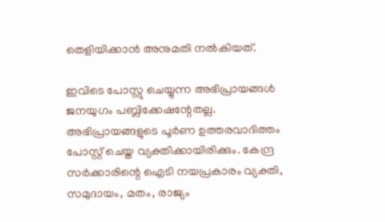തെളിയിക്കാന്‍ അനുമതി നല്‍കിയത്.

ഇവിടെ പോസ്റ്റു ചെയ്യുന്ന അഭിപ്രായങ്ങള്‍ ജനയുഗം പബ്ലിക്കേഷന്റേതല്ല. അഭിപ്രായങ്ങളുടെ പൂര്‍ണ ഉത്തരവാദിത്തം പോസ്റ്റ് ചെയ്ത വ്യക്തിക്കായിരിക്കും. കേന്ദ്ര സര്‍ക്കാരിന്റെ ഐടി നയപ്രകാരം വ്യക്തി, സമുദായം, മതം, രാജ്യം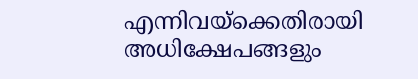എന്നിവയ്‌ക്കെതിരായി അധിക്ഷേപങ്ങളും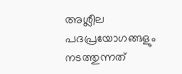അശ്ലീല പദപ്രയോഗങ്ങളും നടത്തുന്നത്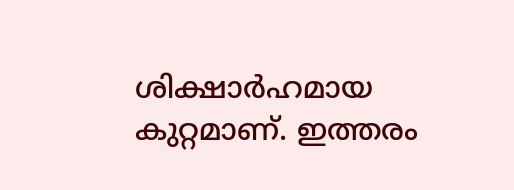ശിക്ഷാര്‍ഹമായ കുറ്റമാണ്. ഇത്തരം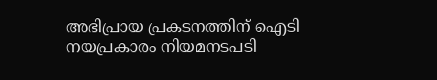അഭിപ്രായ പ്രകടനത്തിന് ഐടി നയപ്രകാരം നിയമനടപടി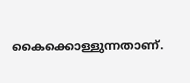കൈക്കൊള്ളുന്നതാണ്.